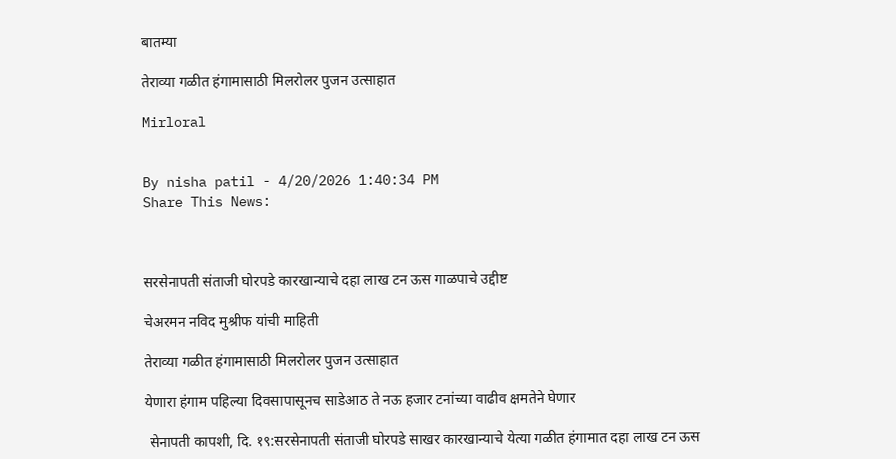बातम्या

तेराव्या गळीत हंगामासाठी मिलरोलर पुजन उत्साहात

Mirloral


By nisha patil - 4/20/2026 1:40:34 PM
Share This News:



सरसेनापती संताजी घोरपडे कारखान्याचे दहा लाख टन ऊस गाळपाचे उद्दीष्ट

चेअरमन नविद मुश्रीफ यांची माहिती

तेराव्या गळीत हंगामासाठी मिलरोलर पुजन उत्साहात

येणारा हंगाम पहिल्या दिवसापासूनच साडेआठ ते नऊ हजार टनांच्या वाढीव क्षमतेने घेणार

 सेनापती कापशी, दि. १९:सरसेनापती संताजी घोरपडे साखर कारखान्याचे येत्या गळीत हंगामात दहा लाख टन ऊस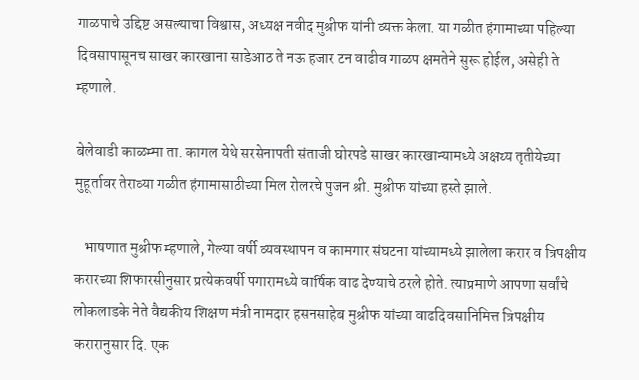गाळपाचे उद्दिष्ट असल्याचा विश्वास, अध्यक्ष नवीद मुश्रीफ यांनी व्यक्त केला. या गळीत हंगामाच्या पहिल्या दिवसापासूनच साखर कारखाना साडेआठ ते नऊ हजार टन वाढीव गाळप क्षमतेने सुरू होईल, असेही ते म्हणाले.

बेलेवाडी काळम्मा ता. कागल येथे सरसेनापती संताजी घोरपडे साखर कारखान्यामध्ये अक्षय्य तृतीयेच्या मुहूर्तावर तेराव्या गळीत हंगामासाठीच्या मिल रोलरचे पुजन श्री. मुश्रीफ यांच्या हस्ते झाले.

   भाषणात मुश्रीफ म्हणाले, गेल्या वर्षी व्यवस्थापन व कामगार संघटना यांच्यामध्ये झालेला करार व त्रिपक्षीय करारच्या शिफारसीनुसार प्रत्येकवर्षी पगारामध्ये वार्षिक वाढ देण्याचे ठरले होते. त्याप्रमाणे आपणा सर्वांचे लोकलाडके नेते वैद्यकीय शिक्षण मंत्री नामदार हसनसाहेब मुश्रीफ यांच्या वाढदिवसानिमित्त त्रिपक्षीय करारानुसार दि. एक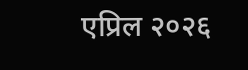एप्रिल २०२६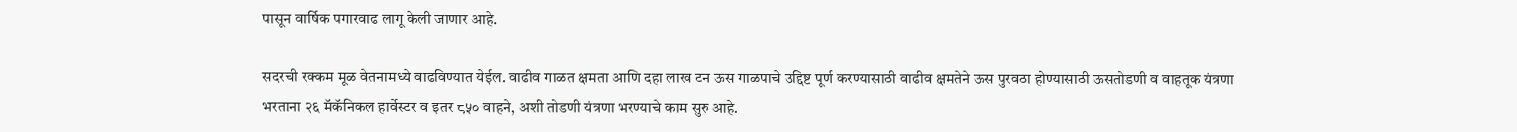पासून वार्षिक पगारवाढ लागू केली जाणार आहे.

सदरची रक्कम मूळ वेतनामध्ये वाढविण्यात येईल. वाढीव गाळत क्षमता आणि दहा लाख टन ऊस गाळपाचे उद्दिष्ट पूर्ण करण्यासाठी वाढीव क्षमतेने ऊस पुरवठा होण्यासाठी ऊसतोडणी व वाहतूक यंत्रणा भरताना २६ मॅकॅनिकल हार्वेस्टर व इतर ८५० वाहने, अशी तोडणी यंत्रणा भरण्याचे काम सुरु आहे.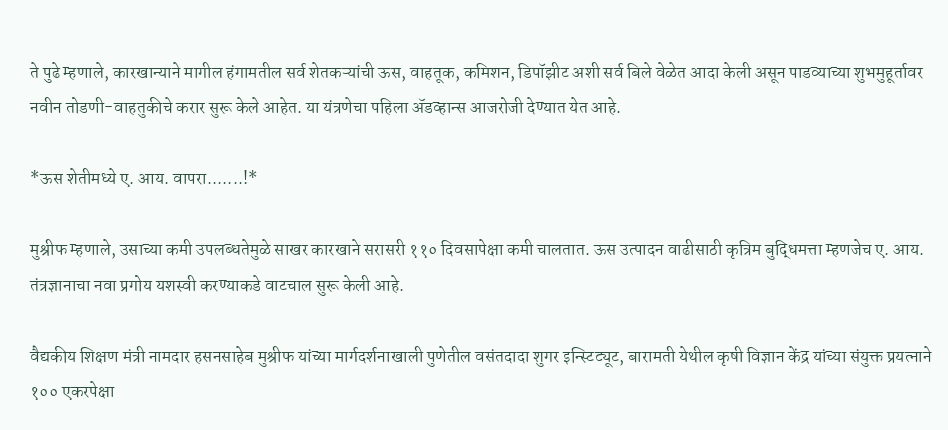ते पुढे म्हणाले, कारखान्याने मागील हंगामतील सर्व शेतकऱ्यांची ऊस, वाहतूक, कमिशन, डिपॉझीट अशी सर्व बिले वेळेत आदा केली असून पाडव्याच्या शुभमुहूर्तावर नवीन तोडणी-वाहतुकीचे करार सुरू केले आहेत. या यंत्रणेचा पहिला ॲडव्हान्स आजरोजी देण्यात येत आहे.

*ऊस शेतीमध्ये ए. आय. वापरा.......!*

मुश्रीफ म्हणाले, उसाच्या कमी उपलब्धतेमुळे साखर कारखाने सरासरी ११० दिवसापेक्षा कमी चालतात. ऊस उत्पादन वाढीसाठी कृत्रिम बुद्धिमत्ता म्हणजेच ए. आय. तंत्रज्ञानाचा नवा प्रगोय यशस्वी करण्याकडे वाटचाल सुरू केली आहे.

वैद्यकीय शिक्षण मंत्री नामदार हसनसाहेब मुश्रीफ यांच्या मार्गदर्शनाखाली पुणेतील वसंतदादा शुगर इन्स्टिट्यूट, बारामती येथील कृषी विज्ञान केंद्र यांच्या संयुक्त प्रयत्नाने १०० एकरपेक्षा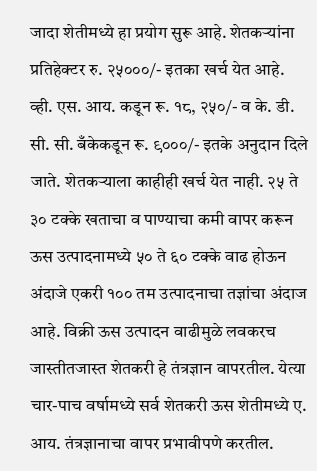जादा शेतीमध्ये हा प्रयोग सुरू आहे. शेतकऱ्यांना प्रतिहेक्टर रु. २५०००/- इतका खर्च येत आहे. व्ही. एस. आय. कडून रू. १८, २५०/- व के. डी. सी. सी. बँकेकडून रू. ९०००/- इतके अनुदान दिले जाते. शेतकऱ्याला काहीही खर्च येत नाही. २५ ते ३० टक्के खताचा व पाण्याचा कमी वापर करून ऊस उत्पादनामध्ये ५० ते ६० टक्के वाढ होऊन अंदाजे एकरी १०० तम उत्पादनाचा तज्ञांचा अंदाज आहे. विक्री ऊस उत्पादन वाढीमुळे लवकरच जास्तीतजास्त शेतकरी हे तंत्रज्ञान वापरतील. येत्या चार-पाच वर्षामध्ये सर्व शेतकरी ऊस शेतीमध्ये ए. आय. तंत्रज्ञानाचा वापर प्रभावीपणे करतील.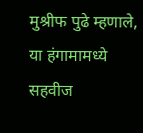मुश्रीफ पुढे म्हणाले, या हंगामामध्ये सहवीज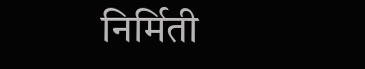निर्मिती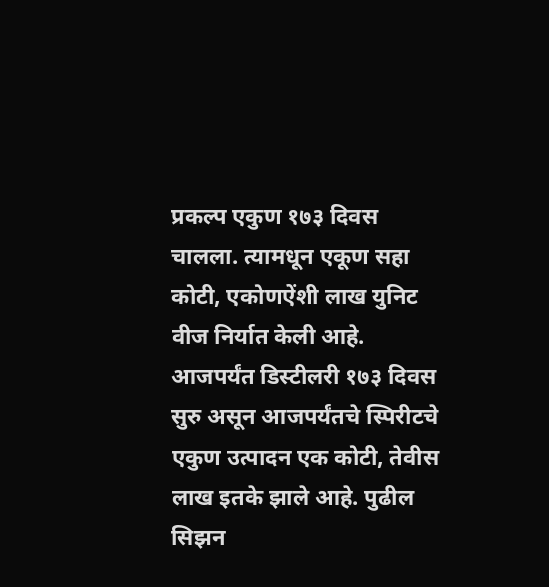प्रकल्प एकुण १७३ दिवस चालला. त्यामधून एकूण सहा कोटी, एकोणऐंशी लाख युनिट वीज निर्यात केली आहे. आजपर्यंत डिस्टीलरी १७३ दिवस सुरु असून आजपर्यंतचे स्पिरीटचे एकुण उत्पादन एक कोटी, तेवीस लाख इतके झाले आहे. पुढील सिझन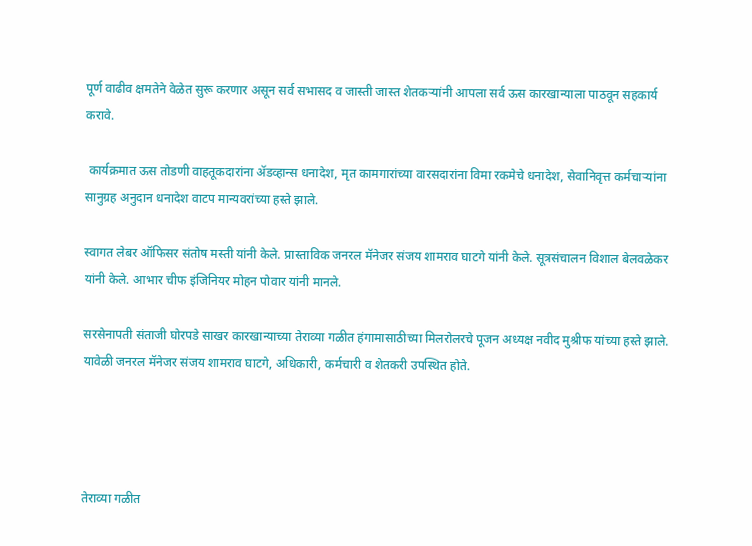पूर्ण वाढीव क्षमतेने वेळेत सुरू करणार असून सर्व सभासद व जास्ती जास्त शेतकऱ्यांनी आपला सर्व ऊस कारखान्याला पाठवून सहकार्य करावे.

 कार्यक्रमात ऊस तोडणी वाहतूकदारांना ॲडव्हान्स धनादेश, मृत कामगारांच्या वारसदारांना विमा रकमेचे धनादेश, सेवानिवृत्त कर्मचाऱ्यांना सानुग्रह अनुदान धनादेश वाटप मान्यवरांच्या हस्ते झाले.

स्वागत लेबर ऑफिसर संतोष मस्ती यांनी केले. प्रास्ताविक जनरल मॅनेजर संजय शामराव घाटगे यांनी केले. सूत्रसंचालन विशाल बेलवळेकर यांनी केले. आभार चीफ इंजिनियर मोहन पोवार यांनी मानले.

सरसेनापती संताजी घोरपडे साखर कारखान्याच्या तेराव्या गळीत हंगामासाठीच्या मिलरोलरचे पूजन अध्यक्ष नवीद मुश्रीफ यांच्या हस्ते झाले. यावेळी जनरल मॅनेजर संजय शामराव घाटगे, अधिकारी, कर्मचारी व शेतकरी उपस्थित होते.




तेराव्या गळीत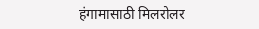हंगामासाठी मिलरोलर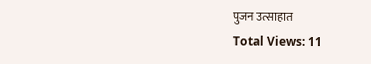पुजन उत्साहात
Total Views: 11